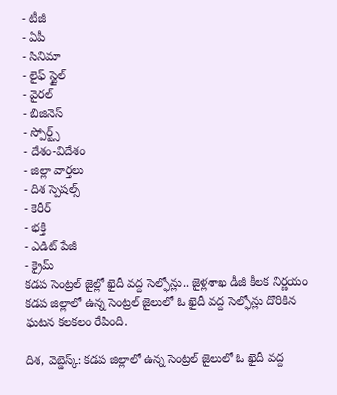- టీజీ
- ఏపీ
- సినిమా
- లైఫ్ స్టైల్
- వైరల్
- బిజినెస్
- స్పోర్ట్స్
- దేశం-విదేశం
- జిల్లా వార్తలు
- దిశ స్పెషల్స్
- కెరీర్
- భక్తి
- ఎడిట్ పేజీ
- క్రైమ్
కడప సెంట్రల్ జైల్లో ఖైదీ వద్ద సెల్ఫోన్లు.. జైళ్లశాఖ డీజీ కీలక నిర్ణయం
కడప జిల్లాలో ఉన్న సెంట్రల్ జైలులో ఓ ఖైదీ వద్ద సెల్ఫోన్లు దొరికిన ఘటన కలకలం రేపింది.

దిశ, వెబ్డెస్క్: కడప జిల్లాలో ఉన్న సెంట్రల్ జైలులో ఓ ఖైదీ వద్ద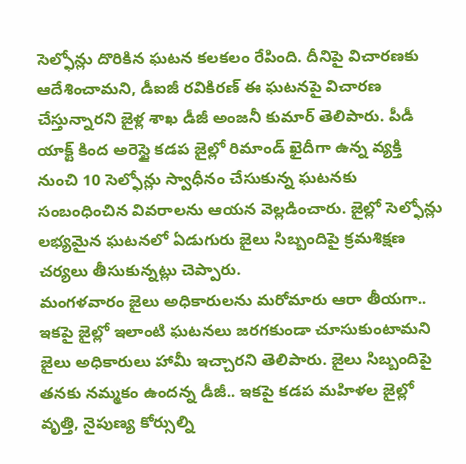సెల్ఫోన్లు దొరికిన ఘటన కలకలం రేపింది. దీనిపై విచారణకు ఆదేశించామని, డీఐజీ రవికిరణ్ ఈ ఘటనపై విచారణ చేస్తున్నారని జైళ్ల శాఖ డీజీ అంజనీ కుమార్ తెలిపారు. పీడీ యాక్ట్ కింద అరెస్టై కడప జైల్లో రిమాండ్ ఖైదీగా ఉన్న వ్యక్తి నుంచి 10 సెల్ఫోన్లు స్వాధీనం చేసుకున్న ఘటనకు సంబంధించిన వివరాలను ఆయన వెల్లడించారు. జైల్లో సెల్ఫోన్లు లభ్యమైన ఘటనలో ఏడుగురు జైలు సిబ్బందిపై క్రమశిక్షణ చర్యలు తీసుకున్నట్లు చెప్పారు.
మంగళవారం జైలు అధికారులను మరోమారు ఆరా తీయగా.. ఇకపై జైల్లో ఇలాంటి ఘటనలు జరగకుండా చూసుకుంటామని జైలు అధికారులు హామీ ఇచ్చారని తెలిపారు. జైలు సిబ్బందిపై తనకు నమ్మకం ఉందన్న డీజీ.. ఇకపై కడప మహిళల జైల్లో వృత్తి, నైపుణ్య కోర్సుల్ని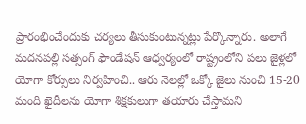ప్రారంభించేందుకు చర్యలు తీసుకుంటున్నట్లు పేర్కొన్నారు. అలాగే మదనపల్లి సత్సంగ్ ఫౌండేషన్ ఆధ్వర్యంలో రాష్ట్రంలోని పలు జైళ్లలో యోగా కోర్సులు నిర్వహించి.. ఆరు నెలల్లో ఒక్కో జైలు నుంచి 15-20 మంది ఖైదీలను యోగా శిక్షకులుగా తయారు చేస్తామని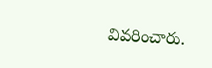వివరించారు.